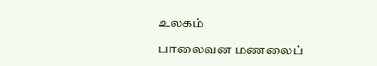உலகம்

பாலைவன மணலைப்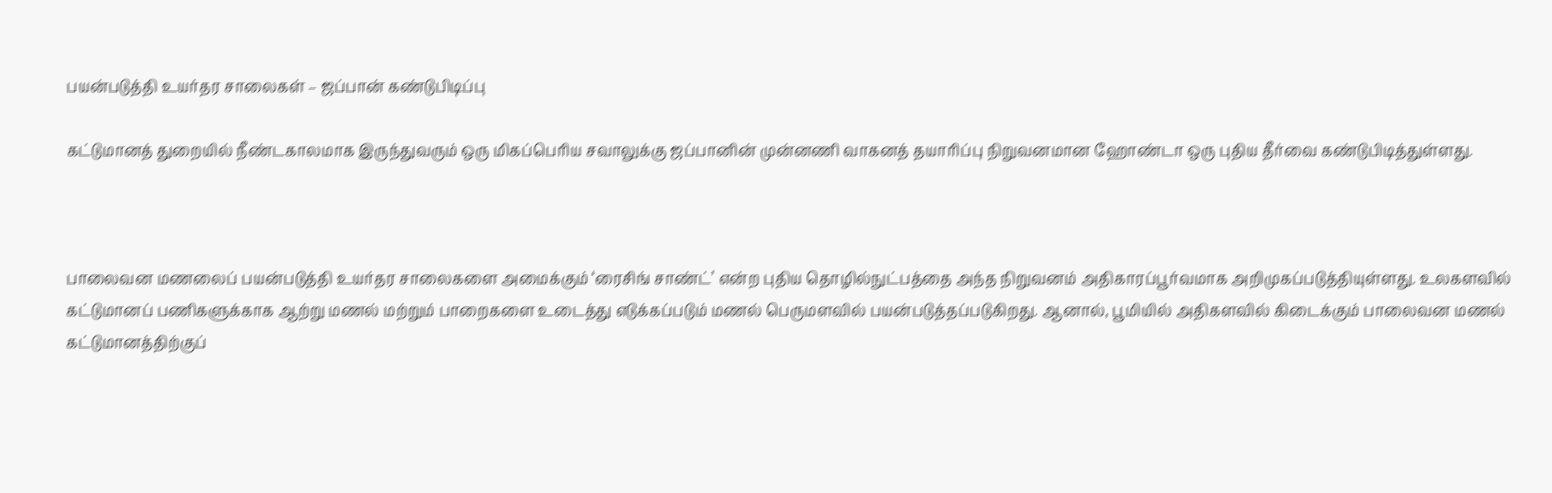பயன்படுத்தி உயர்தர சாலைகள் – ஜப்பான் கண்டுபிடிப்பு

கட்டுமானத் துறையில் நீண்டகாலமாக இருந்துவரும் ஒரு மிகப்பெரிய சவாலுக்கு ஜப்பானின் முன்னணி வாகனத் தயாரிப்பு நிறுவனமான ஹோண்டா ஒரு புதிய தீர்வை கண்டுபிடித்துள்ளது.



பாலைவன மணலைப் பயன்படுத்தி உயர்தர சாலைகளை அமைக்கும் ‘ரைசிங் சாண்ட்’ என்ற புதிய தொழில்நுட்பத்தை அந்த நிறுவனம் அதிகாரப்பூர்வமாக அறிமுகப்படுத்தியுள்ளது. உலகளவில் கட்டுமானப் பணிகளுக்காக ஆற்று மணல் மற்றும் பாறைகளை உடைத்து எடுக்கப்படும் மணல் பெருமளவில் பயன்படுத்தப்படுகிறது. ஆனால், பூமியில் அதிகளவில் கிடைக்கும் பாலைவன மணல் கட்டுமானத்திற்குப்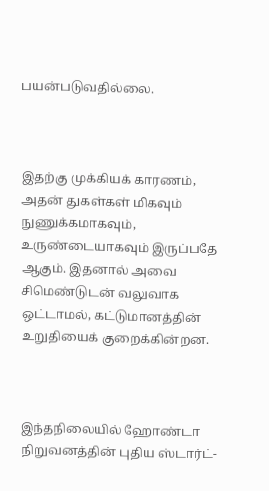பயன்படுவதில்லை.



இதற்கு முக்கியக் காரணம், அதன் துகள்கள் மிகவும் நுணுக்கமாகவும், உருண்டையாகவும் இருப்பதே ஆகும். இதனால் அவை சிமெண்டுடன் வலுவாக ஒட்டாமல், கட்டுமானத்தின் உறுதியைக் குறைக்கின்றன.



இந்தநிலையில் ஹோண்டா நிறுவனத்தின் புதிய ஸ்டார்ட்-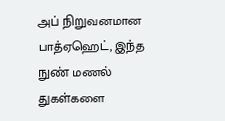அப் நிறுவனமான பாத்ஏஹெட், இந்த நுண் மணல் துகள்களை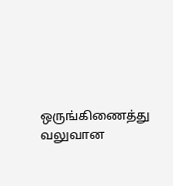ஒருங்கிணைத்து வலுவான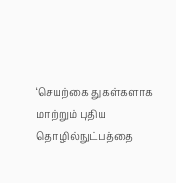‘செயற்கை துகள்களாக மாற்றும் புதிய தொழில்நுட்பத்தை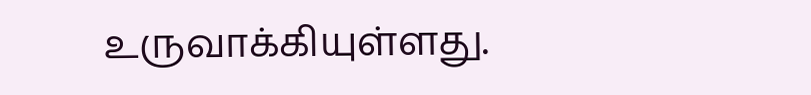உருவாக்கியுள்ளது.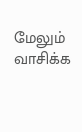மேலும் வாசிக்க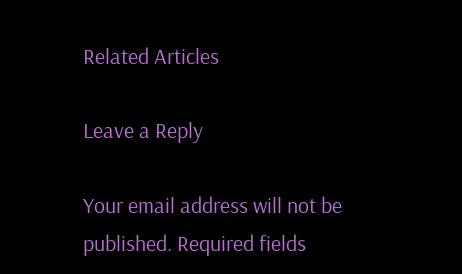Related Articles

Leave a Reply

Your email address will not be published. Required fields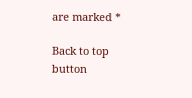are marked *

Back to top button